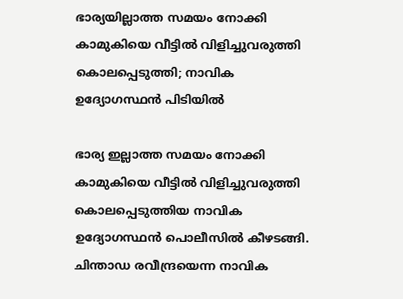ഭാര്യയില്ലാത്ത സമയം നോക്കി കാമുകിയെ വീട്ടിൽ വിളിച്ചുവരുത്തി കൊലപ്പെടുത്തി; നാവിക ഉദ്യോഗസ്ഥന്‍ പിടിയിൽ

ഭാര്യ ഇല്ലാത്ത സമയം നോക്കി കാമുകിയെ വീട്ടില്‍ വിളിച്ചുവരുത്തി കൊലപ്പെടുത്തിയ നാവിക ഉദ്യോഗസ്ഥന്‍ പൊലീസില്‍ കീഴടങ്ങി. ചിന്താഡ രവീന്ദ്രയെന്ന നാവിക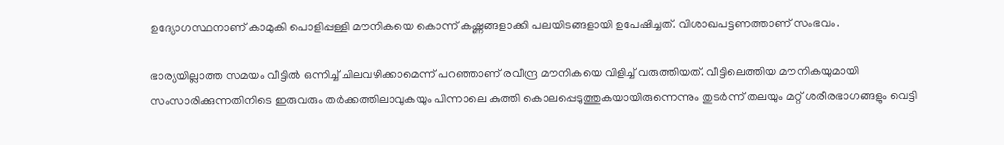ഉദ്യോഗസ്ഥനാണ് കാമുകി പൊളിപ്പള്ളി മൗനികയെ കൊന്ന് കഷ്ണങ്ങളാക്കി പലയിടങ്ങളായി ഉപേഷിച്ചത്. വിശാഖപട്ടണത്താണ് സംഭവം.

ഭാര്യയില്ലാത്ത സമയം വീട്ടില്‍ ഒന്നിച്ച് ചിലവഴിക്കാമെന്ന് പറഞ്ഞാണ് രവീന്ദ്ര മൗനികയെ വിളിച്ച് വരുത്തിയത്. വീട്ടിലെത്തിയ മൗനികയുമായി സംസാരിക്കുന്നതിനിടെ ഇരുവരും തര്‍ക്കത്തിലാവുകയും പിന്നാലെ കുത്തി കൊലപ്പെടുത്തുകയായിരുന്നെന്നും തുടര്‍ന്ന് തലയും മറ്റ് ശരീരഭാഗങ്ങളും വെട്ടി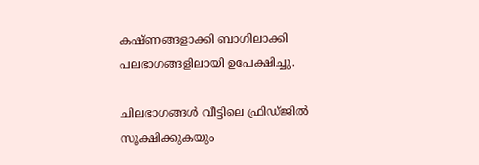കഷ്ണങ്ങളാക്കി ബാഗിലാക്കി പലഭാഗങ്ങളിലായി ഉപേക്ഷിച്ചു.

ചിലഭാഗങ്ങള്‍ വീട്ടിലെ ഫ്രിഡ്ജില്‍ സൂക്ഷിക്കുകയും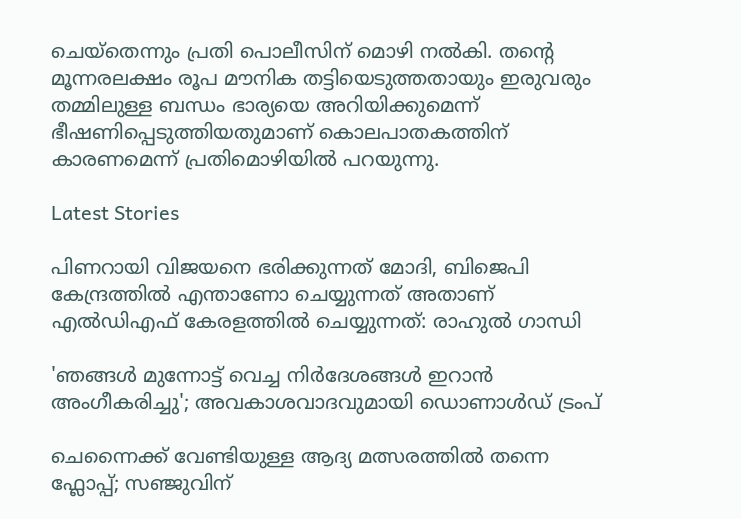ചെയ്‌തെന്നും പ്രതി പൊലീസിന് മൊഴി നല്‍കി. തന്റെ മൂന്നരലക്ഷം രൂപ മൗനിക തട്ടിയെടുത്തതായും ഇരുവരും തമ്മിലുള്ള ബന്ധം ഭാര്യയെ അറിയിക്കുമെന്ന് ഭീഷണിപ്പെടുത്തിയതുമാണ് കൊലപാതകത്തിന് കാരണമെന്ന് പ്രതിമൊഴിയില്‍ പറയുന്നു.

Latest Stories

പിണറായി വിജയനെ ഭരിക്കുന്നത് മോദി, ബിജെപി കേന്ദ്രത്തിൽ എന്താണോ ചെയ്യുന്നത് അതാണ് എൽഡിഎഫ് കേരളത്തിൽ ചെയ്യുന്നത്: രാഹുൽ ഗാന്ധി

'ഞങ്ങൾ മുന്നോട്ട് വെച്ച നിർദേശങ്ങൾ ഇറാൻ അംഗീകരിച്ചു'; അവകാശവാദവുമായി ഡൊണാൾഡ് ട്രംപ്

ചെന്നൈക്ക് വേണ്ടിയുള്ള ആദ്യ മത്സരത്തിൽ തന്നെ ഫ്ലോപ്പ്; സഞ്ജുവിന്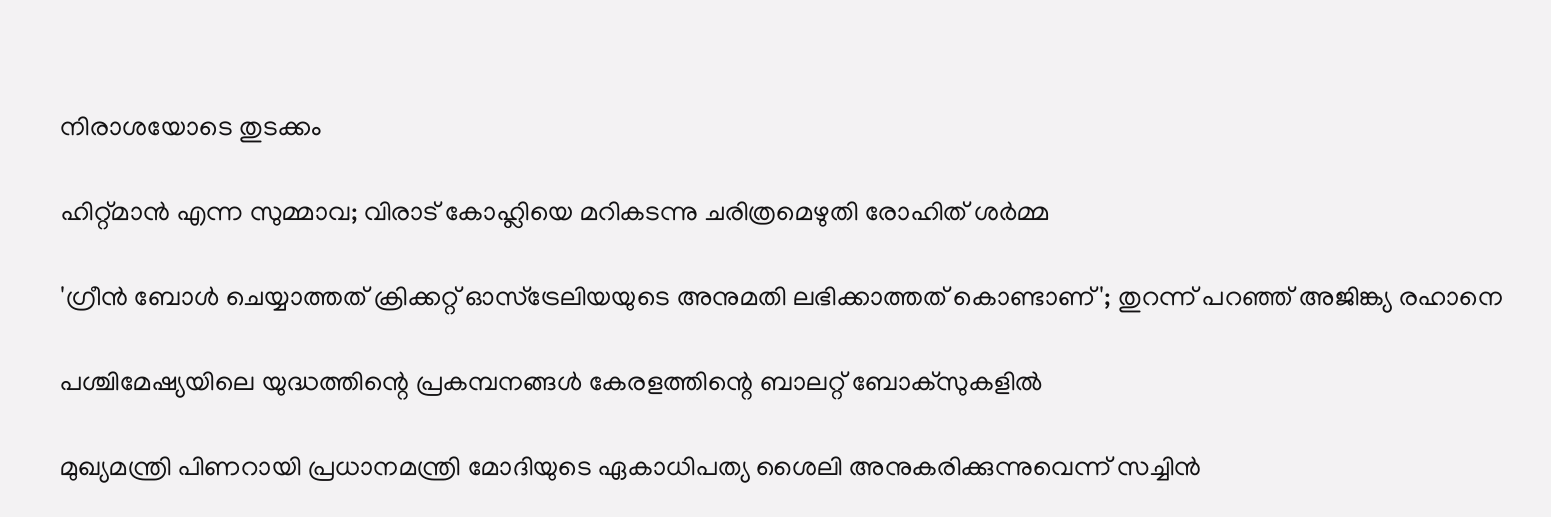നിരാശയോടെ തുടക്കം

ഹിറ്റ്മാൻ എന്ന സുമ്മാവ; വിരാട് കോഹ്ലിയെ മറികടന്നു ചരിത്രമെഴുതി രോഹിത് ശർമ്മ

'ഗ്രീൻ ബോൾ ചെയ്യാത്തത് ക്രിക്കറ്റ് ഓസ്‌ട്രേലിയയുടെ അനുമതി ലഭിക്കാത്തത് കൊണ്ടാണ്'; തുറന്ന് പറഞ്ഞ് അജിങ്ക്യ രഹാനെ

പശ്ചിമേഷ്യയിലെ യുദ്ധത്തിന്റെ പ്രകമ്പനങ്ങൾ കേരളത്തിന്റെ ബാലറ്റ് ബോക്സുകളിൽ

മുഖ്യമന്ത്രി പിണറായി പ്രധാനമന്ത്രി മോദിയുടെ ഏകാധിപത്യ ശൈലി അനുകരിക്കുന്നുവെന്ന് സച്ചിന്‍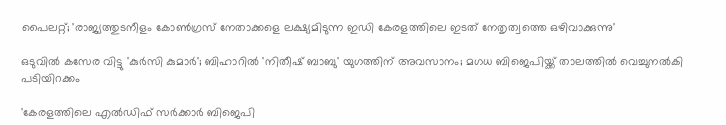പൈലറ്റ്; 'രാജ്യത്തുടനീളം കോണ്‍ഗ്രസ് നേതാക്കളെ ലക്ഷ്യമിടുന്ന ഇഡി കേരളത്തിലെ ഇടത് നേതൃത്വത്തെ ഒഴിവാക്കുന്നു'

ഒടുവില്‍ കസേര വിട്ടു 'കുര്‍സി കുമാര്‍'; ബിഹാറില്‍ 'നിതീഷ് ബാബു' യുഗത്തിന് അവസാനം; മഗധ ബിജെപിയ്ക്ക് താലത്തില്‍ വെച്ചുനല്‍കി പടിയിറക്കം

'കേരളത്തിലെ എല്‍ഡിഫ് സര്‍ക്കാര്‍ ബിജെപി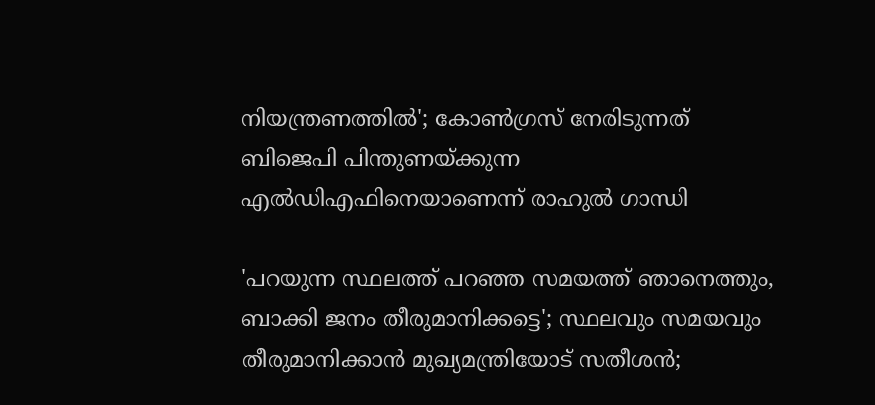നിയന്ത്രണത്തില്‍'; കോണ്‍ഗ്രസ് നേരിടുന്നത് ബിജെപി പിന്തുണയ്ക്കുന്ന എല്‍ഡിഎഫിനെയാണെന്ന് രാഹുല്‍ ഗാന്ധി

'പറയുന്ന സ്ഥലത്ത് പറഞ്ഞ സമയത്ത് ഞാനെത്തും, ബാക്കി ജനം തീരുമാനിക്കട്ടെ'; സ്ഥലവും സമയവും തീരുമാനിക്കാന്‍ മുഖ്യമന്ത്രിയോട് സതീശന്‍;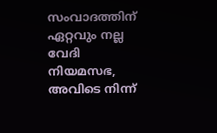സംവാദത്തിന് ഏറ്റവും നല്ല വേദി നിയമസഭ, അവിടെ നിന്ന്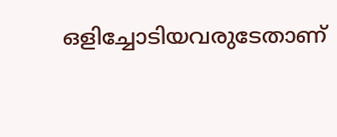ഒളിച്ചോടിയവരുടേതാണ്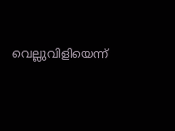വെല്ലുവിളിയെന്ന്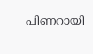പിണറായി